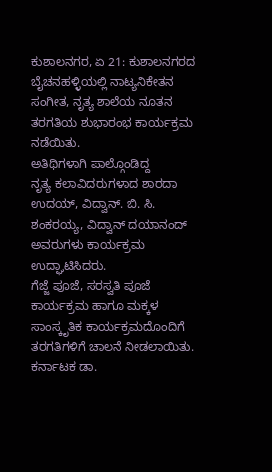ಕುಶಾಲನಗರ, ಏ 21: ಕುಶಾಲನಗರದ ಬೈಚನಹಳ್ಳಿಯಲ್ಲಿ ನಾಟ್ಯನಿಕೇತನ ಸಂಗೀತ, ನೃತ್ಯ ಶಾಲೆಯ ನೂತನ ತರಗತಿಯ ಶುಭಾರಂಭ ಕಾರ್ಯಕ್ರಮ ನಡೆಯಿತು.
ಅತಿಥಿಗಳಾಗಿ ಪಾಲ್ಗೊಂಡಿದ್ದ
ನೃತ್ಯ ಕಲಾವಿದರುಗಳಾದ ಶಾರದಾ ಉದಯ್, ವಿದ್ವಾನ್. ಬಿ. ಸಿ. ಶಂಕರಯ್ಯ, ವಿದ್ವಾನ್ ದಯಾನಂದ್ ಅವರುಗಳು ಕಾರ್ಯಕ್ರಮ ಉದ್ಘಾಟಿಸಿದರು.
ಗೆಜ್ಜೆ ಪೂಜೆ, ಸರಸ್ವತಿ ಪೂಜೆ ಕಾರ್ಯಕ್ರಮ ಹಾಗೂ ಮಕ್ಕಳ ಸಾಂಸ್ಕೃತಿಕ ಕಾರ್ಯಕ್ರಮದೊಂದಿಗೆ ತರಗತಿಗಳಿಗೆ ಚಾಲನೆ ನೀಡಲಾಯಿತು.
ಕರ್ನಾಟಕ ಡಾ.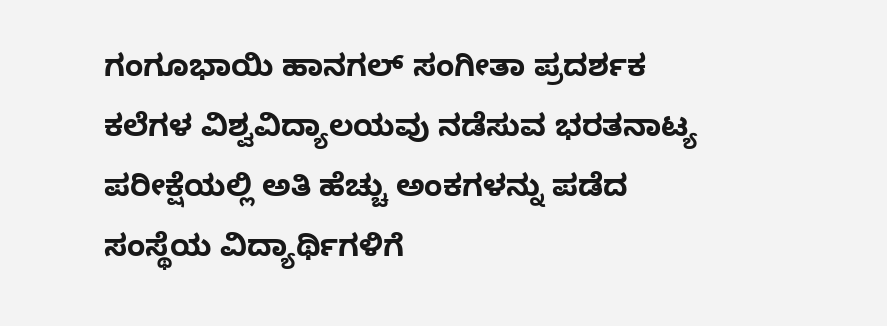ಗಂಗೂಭಾಯಿ ಹಾನಗಲ್ ಸಂಗೀತಾ ಪ್ರದರ್ಶಕ ಕಲೆಗಳ ವಿಶ್ವವಿದ್ಯಾಲಯವು ನಡೆಸುವ ಭರತನಾಟ್ಯ ಪರೀಕ್ಷೆಯಲ್ಲಿ ಅತಿ ಹೆಚ್ಚು ಅಂಕಗಳನ್ನು ಪಡೆದ ಸಂಸ್ಥೆಯ ವಿದ್ಯಾರ್ಥಿಗಳಿಗೆ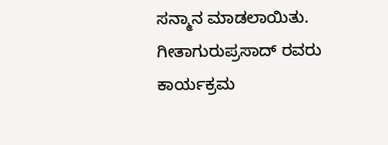ಸನ್ಮಾನ ಮಾಡಲಾಯಿತು.
ಗೀತಾಗುರುಪ್ರಸಾದ್ ರವರು ಕಾರ್ಯಕ್ರಮ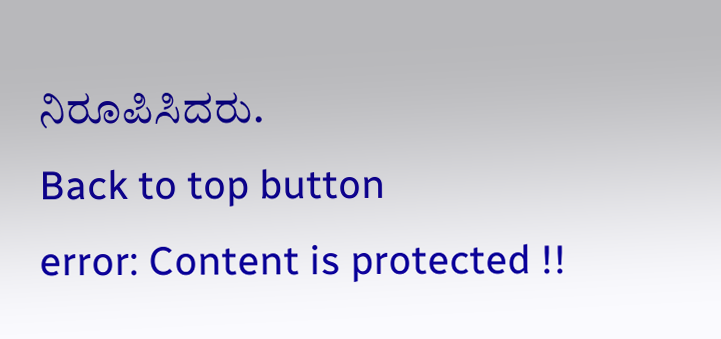ನಿರೂಪಿಸಿದರು.
Back to top button
error: Content is protected !!